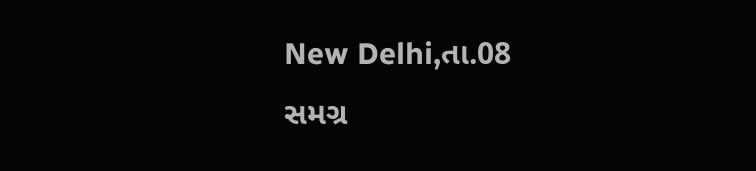New Delhi,તા.08
સમગ્ર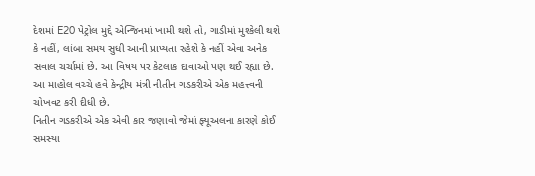દેશમાં E20 પેટ્રોલ મુદ્દે એન્જિનમાં ખામી થશે તો, ગાડીમાં મુશ્કેલી થશે કે નહીં, લાંબા સમય સુધી આની પ્રાપ્યતા રહેશે કે નહીં એવા અનેક સવાલ ચર્ચામાં છે. આ વિષય પર કેટલાક દાવાઓ પણ થઈ રહ્યા છે. આ માહોલ વચ્ચે હવે કેન્દ્રીય મંત્રી નીતીન ગડકરીએ એક મહત્ત્વની ચોખવટ કરી દીધી છે.
નિતીન ગડકરીએ એક એવી કાર જણાવો જેમાં ફ્યૂઅલના કારણે કોઈ સમસ્યા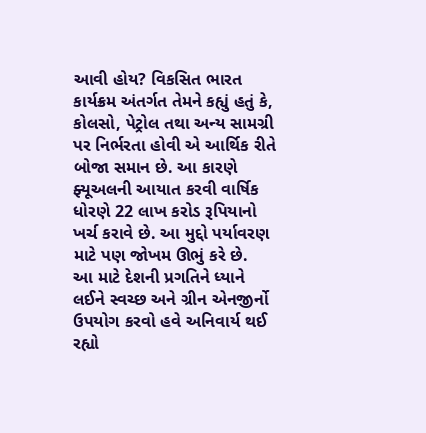આવી હોય? વિકસિત ભારત કાર્યક્રમ અંતર્ગત તેમને કહ્યું હતું કે, કોલસો, પેટ્રોલ તથા અન્ય સામગ્રી પર નિર્ભરતા હોવી એ આર્થિક રીતે બોજા સમાન છે. આ કારણે ફ્યૂઅલની આયાત કરવી વાર્ષિક ધોરણે 22 લાખ કરોડ રૂપિયાનો ખર્ચ કરાવે છે. આ મુદ્દો પર્યાવરણ માટે પણ જોખમ ઊભું કરે છે.
આ માટે દેશની પ્રગતિને ધ્યાને લઈને સ્વચ્છ અને ગ્રીન એનજીર્નો ઉપયોગ કરવો હવે અનિવાર્ય થઈ રહ્યો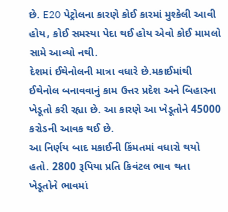છે. E20 પેટ્રોલના કારણે કોઈ કારમાં મુશ્કેલી આવી હોય, કોઈ સમસ્યા પેદા થઈ હોય એવો કોઈ મામલો સામે આવ્યો નથી.
દેશમાં ઈથેનોલની માત્રા વધારે છે.મકાઈમાંથી ઈથેનોલ બનાવવાનું કામ ઉત્તર પ્રદેશ અને બિહારના ખેડૂતો કરી રહ્યા છે. આ કારણે આ ખેડૂતોને 45000 કરોડની આવક થઈ છે.
આ નિર્ણય બાદ મકાઈની કિંમતમાં વધારો થયો હતો. 2800 રૂપિયા પ્રતિ કિવંટલ ભાવ થતા ખેડૂતોને ભાવમાં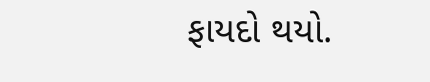ફાયદો થયો.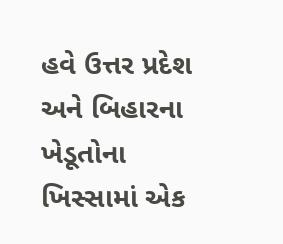હવે ઉત્તર પ્રદેશ અને બિહારના ખેડૂતોના ખિસ્સામાં એક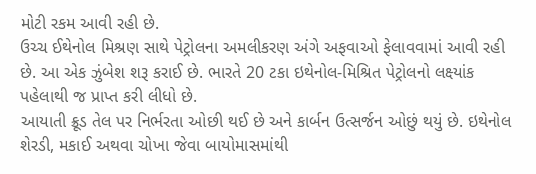મોટી રકમ આવી રહી છે.
ઉચ્ચ ઈથેનોલ મિશ્રણ સાથે પેટ્રોલના અમલીકરણ અંગે અફવાઓ ફેલાવવામાં આવી રહી છે. આ એક ઝુંબેશ શરૂ કરાઈ છે. ભારતે 20 ટકા ઇથેનોલ-મિશ્રિત પેટ્રોલનો લક્ષ્યાંક પહેલાથી જ પ્રાપ્ત કરી લીધો છે.
આયાતી ક્રૂડ તેલ પર નિર્ભરતા ઓછી થઈ છે અને કાર્બન ઉત્સર્જન ઓછું થયું છે. ઇથેનોલ શેરડી, મકાઈ અથવા ચોખા જેવા બાયોમાસમાંથી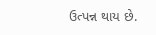ઉત્પન્ન થાય છે.